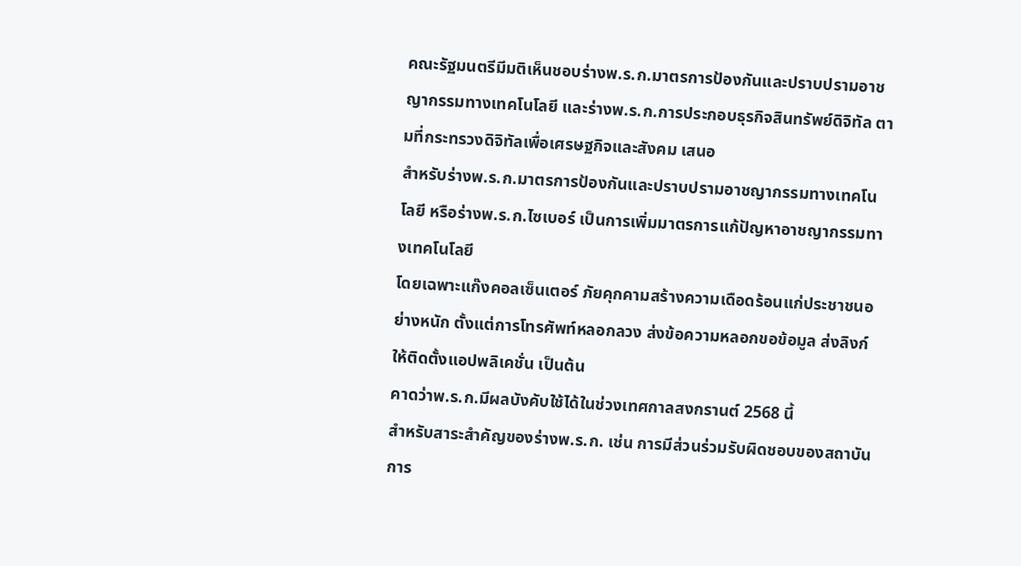คณะรัฐมนตรีมีมติเห็นชอบร่างพ.ร.ก.มาตรการป้องกันและปราบปรามอาชญากรรมทางเทคโนโลยี และร่างพ.ร.ก.การประกอบธุรกิจสินทรัพย์ดิจิทัล ตามที่กระทรวงดิจิทัลเพื่อเศรษฐกิจและสังคม เสนอ
สำหรับร่างพ.ร.ก.มาตรการป้องกันและปราบปรามอาชญากรรมทางเทคโนโลยี หรือร่างพ.ร.ก.ไซเบอร์ เป็นการเพิ่มมาตรการแก้ปัญหาอาชญากรรมทางเทคโนโลยี
โดยเฉพาะแก๊งคอลเซ็นเตอร์ ภัยคุกคามสร้างความเดือดร้อนแก่ประชาชนอย่างหนัก ตั้งแต่การโทรศัพท์หลอกลวง ส่งข้อความหลอกขอข้อมูล ส่งลิงก์ให้ติดตั้งแอปพลิเคชั่น เป็นต้น
คาดว่าพ.ร.ก.มีผลบังคับใช้ได้ในช่วงเทศกาลสงกรานต์ 2568 นี้
สำหรับสาระสำคัญของร่างพ.ร.ก. เช่น การมีส่วนร่วมรับผิดชอบของสถาบันการ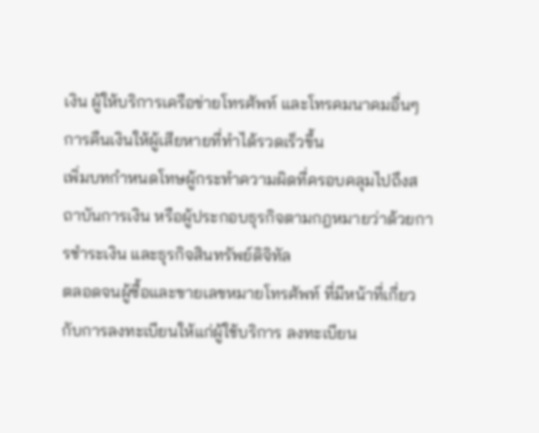เงิน ผู้ให้บริการเครือข่ายโทรศัพท์ และโทรคมนาคมอื่นๆ การคืนเงินให้ผู้เสียหายที่ทำได้รวดเร็วขึ้น
เพิ่มบทกำหนดโทษผู้กระทำความผิดที่ครอบคลุมไปถึงสถาบันการเงิน หรือผู้ประกอบธุรกิจตามกฎหมายว่าด้วยการชำระเงิน และธุรกิจสินทรัพย์ดิจิทัล
ตลอดจนผู้ซื้อและขายเลขหมายโทรศัพท์ ที่มีหน้าที่เกี่ยวกับการลงทะเบียนให้แก่ผู้ใช้บริการ ลงทะเบียน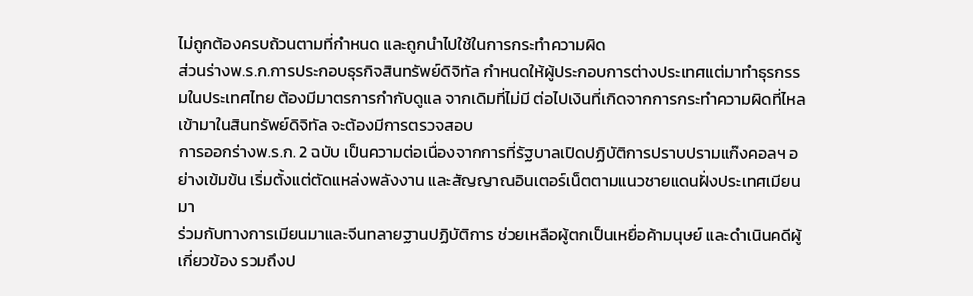ไม่ถูกต้องครบถ้วนตามที่กำหนด และถูกนำไปใช้ในการกระทำความผิด
ส่วนร่างพ.ร.ก.การประกอบธุรกิจสินทรัพย์ดิจิทัล กำหนดให้ผู้ประกอบการต่างประเทศแต่มาทำธุรกรรมในประเทศไทย ต้องมีมาตรการกำกับดูแล จากเดิมที่ไม่มี ต่อไปเงินที่เกิดจากการกระทำความผิดที่ไหลเข้ามาในสินทรัพย์ดิจิทัล จะต้องมีการตรวจสอบ
การออกร่างพ.ร.ก. 2 ฉบับ เป็นความต่อเนื่องจากการที่รัฐบาลเปิดปฏิบัติการปราบปรามแก๊งคอลฯ อย่างเข้มข้น เริ่มตั้งแต่ตัดแหล่งพลังงาน และสัญญาณอินเตอร์เน็ตตามแนวชายแดนฝั่งประเทศเมียนมา
ร่วมกับทางการเมียนมาและจีนทลายฐานปฏิบัติการ ช่วยเหลือผู้ตกเป็นเหยื่อค้ามนุษย์ และดำเนินคดีผู้เกี่ยวข้อง รวมถึงป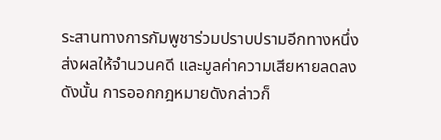ระสานทางการกัมพูชาร่วมปราบปรามอีกทางหนึ่ง ส่งผลให้จำนวนคดี และมูลค่าความเสียหายลดลง
ดังนั้น การออกกฎหมายดังกล่าวก็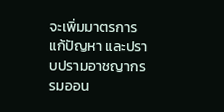จะเพิ่มมาตรการแก้ปัญหา และปราบปรามอาชญากรรมออน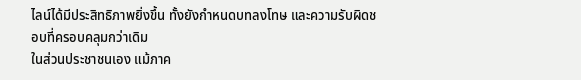ไลน์ได้มีประสิทธิภาพยิ่งขึ้น ทั้งยังกำหนดบทลงโทษ และความรับผิดชอบที่ครอบคลุมกว่าเดิม
ในส่วนประชาชนเอง แม้ภาค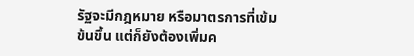รัฐจะมีกฎหมาย หรือมาตรการที่เข้มข้นขึ้น แต่ก็ยังต้องเพิ่มค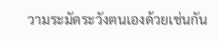วามระมัดระวังตนเองด้วยเช่นกัน